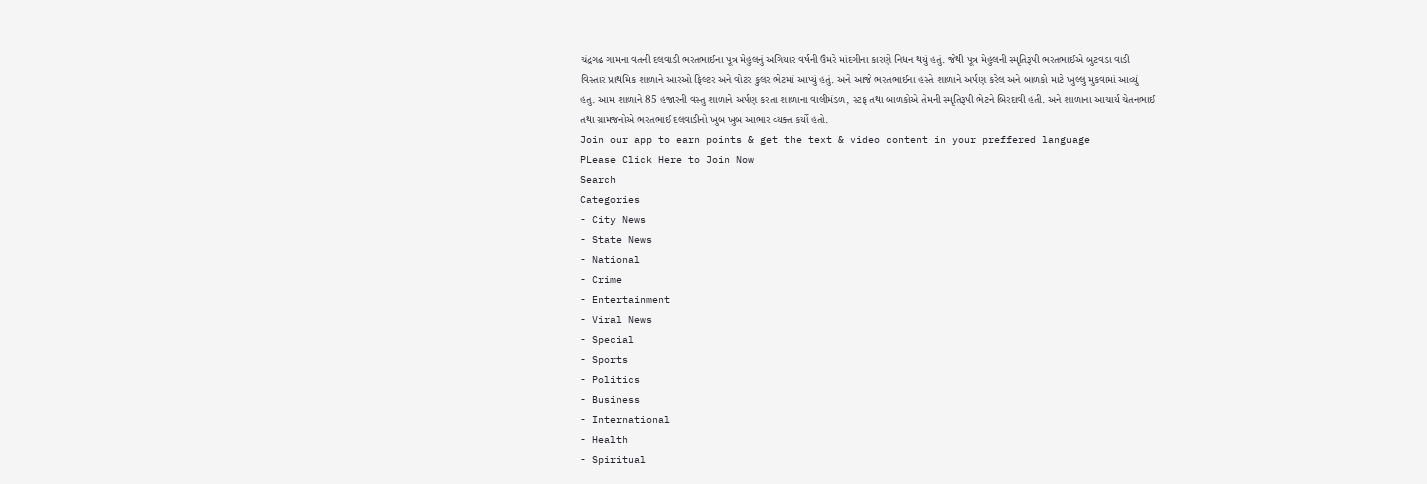ચંદ્રગઢ ગામના વતની દલવાડી ભરતભાઈના પૂત્ર મેહુલનું અગિયાર વર્ષની ઉંમરે માંદગીના કારણે નિધન થયું હતું. જેથી પૂત્ર મેહુલની સ્મૃતિરૂપી ભરતભાઈએ બુટવડા વાડી વિસ્તાર પ્રાથમિક શાળાને આરઓ ફિલ્ટર અને વોટર કુલર ભેટમાં આપ્યું હતું. અને આજે ભરતભાઈના હસ્તે શાળાને અર્પણ કરેલ અને બાળકો માટે ખુલ્લુ મુકવામાં આવ્યું હતુ. આમ શાળાને 85 હજારની વસ્તુ શાળાને અર્પણ કરતા શાળાના વાલીમંડળ, સ્ટફ તથા બાળકોએ તેમની સ્મૃતિરૂપી ભેટને બિરદાવી હતી. અને શાળાના આચાર્ય ચેતનભાઈ તથા ગ્રામજનોએ ભરતભાઈ દલવાડીનો ખુબ ખુબ આભાર વ્યક્ત કર્યો હતો.
Join our app to earn points & get the text & video content in your preffered language
PLease Click Here to Join Now
Search
Categories
- City News
- State News
- National
- Crime
- Entertainment
- Viral News
- Special
- Sports
- Politics
- Business
- International
- Health
- Spiritual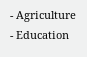- Agriculture
- Education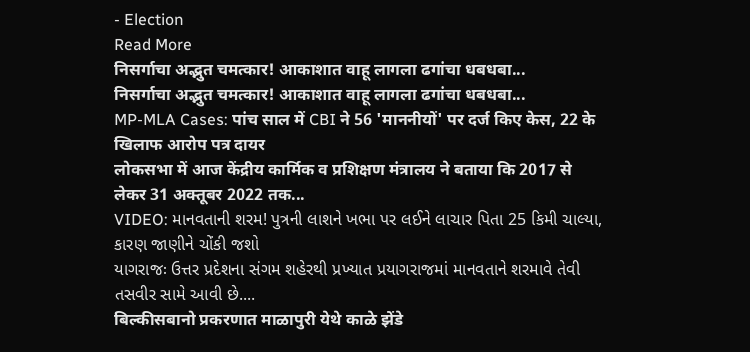- Election
Read More
निसर्गाचा अद्भुत चमत्कार! आकाशात वाहू लागला ढगांचा धबधबा...
निसर्गाचा अद्भुत चमत्कार! आकाशात वाहू लागला ढगांचा धबधबा...
MP-MLA Cases: पांच साल में CBI ने 56 'माननीयों' पर दर्ज किए केस, 22 के खिलाफ आरोप पत्र दायर
लोकसभा में आज केंद्रीय कार्मिक व प्रशिक्षण मंत्रालय ने बताया कि 2017 से लेकर 31 अक्तूबर 2022 तक...
VIDEO: માનવતાની શરમ! પુત્રની લાશને ખભા પર લઈને લાચાર પિતા 25 કિમી ચાલ્યા, કારણ જાણીને ચોંકી જશો
યાગરાજઃ ઉત્તર પ્રદેશના સંગમ શહેરથી પ્રખ્યાત પ્રયાગરાજમાં માનવતાને શરમાવે તેવી તસવીર સામે આવી છે....
बिल्कीसबानो प्रकरणात माळापुरी येथे काळे झेंडे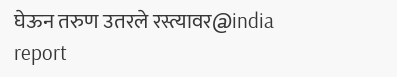घेऊन तरुण उतरले रस्त्यावर@india report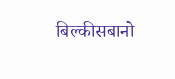बिल्कीसबानो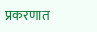प्रकरणात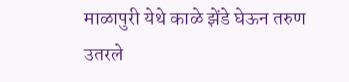माळापुरी येथे काळे झेंडे घेऊन तरुण उतरले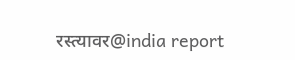रस्त्यावर@india report